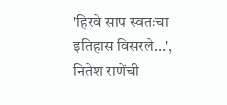'हिरवे साप स्वतःचा इतिहास विसरले...', नितेश राणेंची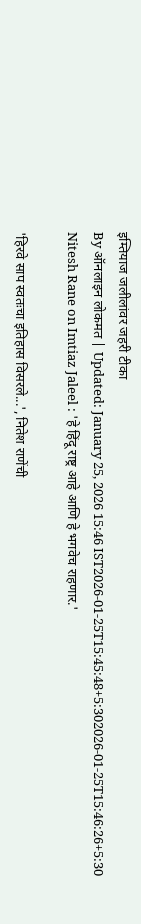इम्तियाज जलीलांवर जहरी टीका
By ऑनलाइन लोकमत | Updated: January 25, 2026 15:46 IST2026-01-25T15:45:48+5:302026-01-25T15:46:26+5:30
Nitesh Rane on Imtiaz Jaleel : 'हे हिंदू राष्ट्र आहे आणि हे भगवेच राहणार.'

'हिरवे साप स्वतःचा इतिहास विसरले...', नितेश राणेंची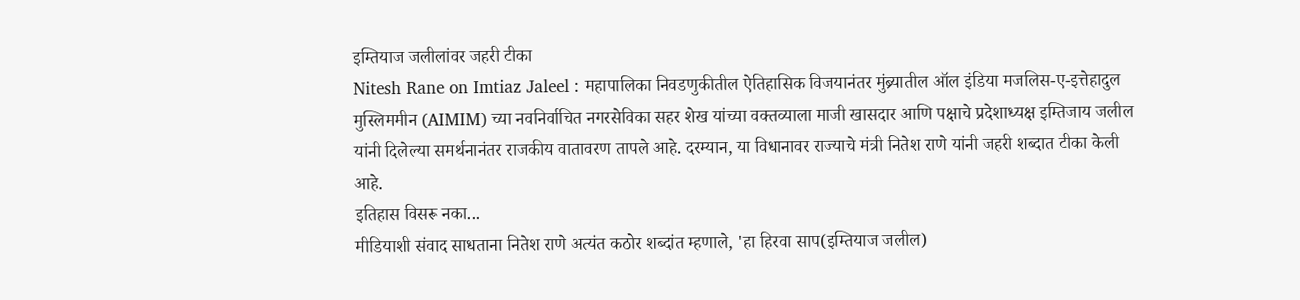इम्तियाज जलीलांवर जहरी टीका
Nitesh Rane on Imtiaz Jaleel : महापालिका निवडणुकीतील ऐतिहासिक विजयानंतर मुंब्र्यातील ऑल इंडिया मजलिस-ए-इत्तेहादुल मुस्लिममीन (AIMIM) च्या नवनिर्वाचित नगरसेविका सहर शेख यांच्या वक्तव्याला माजी खासदार आणि पक्षाचे प्रदेशाध्यक्ष इम्तिजाय जलील यांनी दिलेल्या समर्थनानंतर राजकीय वातावरण तापले आहे. दरम्यान, या विधानावर राज्याचे मंत्री नितेश राणे यांनी जहरी शब्दात टीका केली आहे.
इतिहास विसरू नका...
मीडियाशी संवाद साधताना नितेश राणे अत्यंत कठोर शब्दांत म्हणाले, 'हा हिरवा साप(इम्तियाज जलील)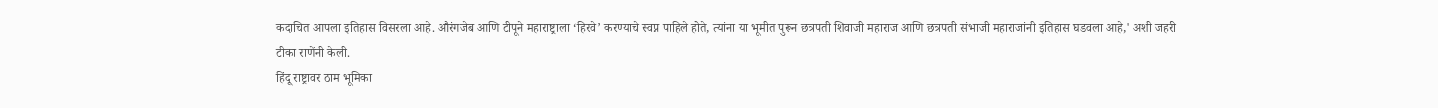कदाचित आपला इतिहास विसरला आहे. औरंगजेब आणि टीपूने महाराष्ट्राला ‘हिरवे’ करण्याचे स्वप्न पाहिले होते, त्यांना या भूमीत पुरून छत्रपती शिवाजी महाराज आणि छत्रपती संभाजी महाराजांनी इतिहास घडवला आहे,' अशी जहरी टीका राणेंनी केली.
हिंदू राष्ट्रावर ठाम भूमिका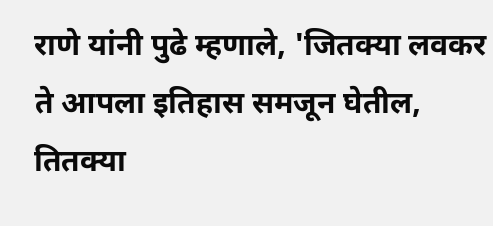राणे यांनी पुढे म्हणाले, 'जितक्या लवकर ते आपला इतिहास समजून घेतील, तितक्या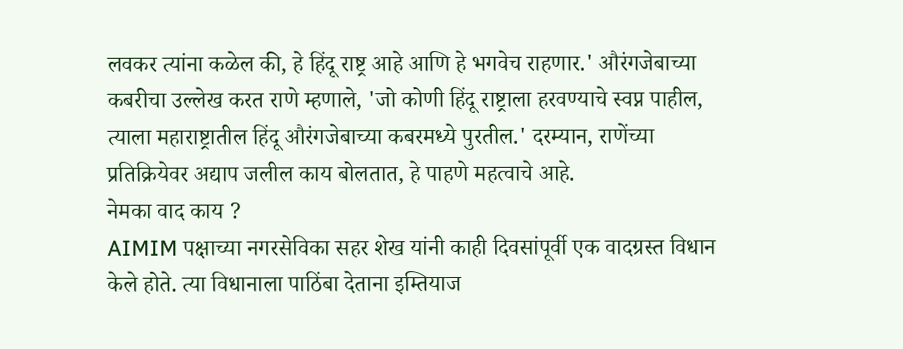लवकर त्यांना कळेल की, हे हिंदू राष्ट्र आहे आणि हे भगवेच राहणार.' औरंगजेबाच्या कबरीचा उल्लेख करत राणे म्हणाले, 'जो कोणी हिंदू राष्ट्राला हरवण्याचे स्वप्न पाहील, त्याला महाराष्ट्रातील हिंदू औरंगजेबाच्या कबरमध्ये पुरतील.' दरम्यान, राणेंच्या प्रतिक्रियेवर अद्याप जलील काय बोलतात, हे पाहणे महत्वाचे आहे.
नेमका वाद काय ?
AIMIM पक्षाच्या नगरसेविका सहर शेख यांनी काही दिवसांपूर्वी एक वादग्रस्त विधान केले होते. त्या विधानाला पाठिंबा देताना इम्तियाज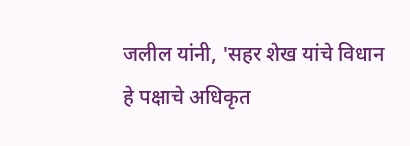जलील यांनी, 'सहर शेख यांचे विधान हे पक्षाचे अधिकृत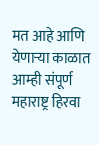मत आहे आणि येणाऱ्या काळात आम्ही संपूर्ण महाराष्ट्र हिरवा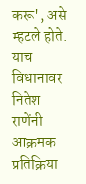करू', असे म्हटले होते. याच विधानावर नितेश राणेंनी आक्रमक प्रतिक्रिया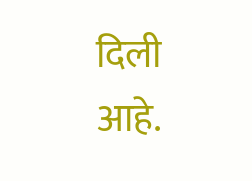दिली आहे.